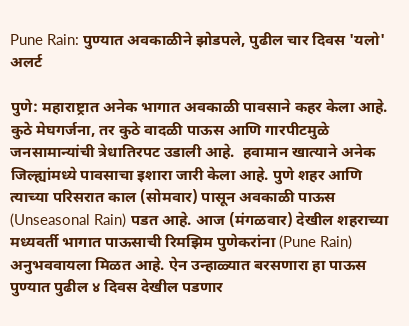Pune Rain: पुण्यात अवकाळीने झोडपले, पुढील चार दिवस 'यलो' अलर्ट

पुणे: महाराष्ट्रात अनेक भागात अवकाळी पावसाने कहर केला आहे. कुठे मेघगर्जना, तर कुठे वादळी पाऊस आणि गारपीटमुळे जनसामान्यांची त्रेधातिरपट उडाली आहे.  हवामान खात्याने अनेक जिल्ह्यांमध्ये पावसाचा इशारा जारी केला आहे. पुणे शहर आणि त्याच्या परिसरात काल (सोमवार) पासून अवकाळी पाऊस (Unseasonal Rain) पडत आहे. आज (मंगळवार) देखील शहराच्या मध्यवर्ती भागात पाऊसाची रिमझिम पुणेकरांना (Pune Rain) अनुभववायला मिळत आहे. ऐन उन्हाळ्यात बरसणारा हा पाऊस पुण्यात पुढील ४ दिवस देखील पडणार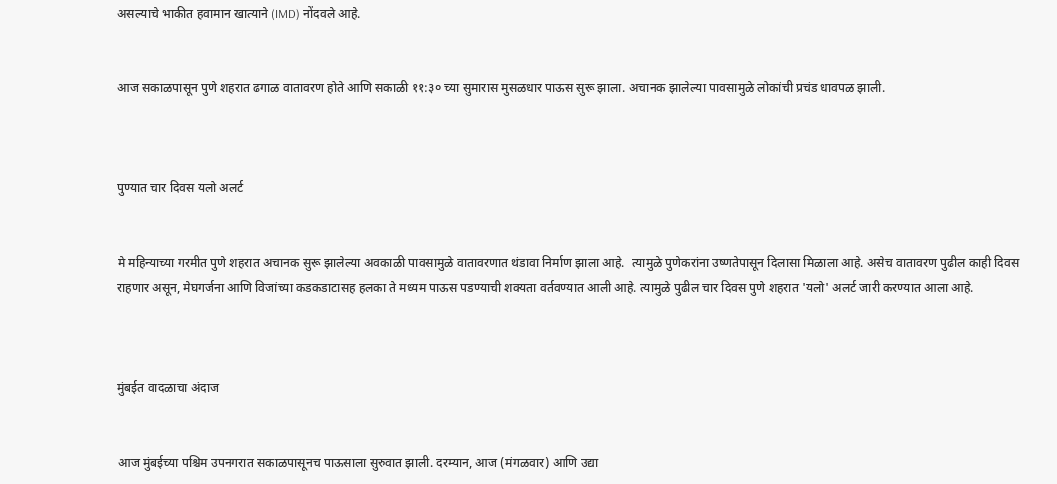असल्याचे भाकीत हवामान खात्याने (IMD) नोंदवले आहे.


आज सकाळपासून पुणे शहरात ढगाळ वातावरण होते आणि सकाळी ११:३० च्या सुमारास मुसळधार पाऊस सुरू झाला. अचानक झालेल्या पावसामुळे लोकांची प्रचंड धावपळ झाली.



पुण्यात चार दिवस यलो अलर्ट


मे महिन्याच्या गरमीत पुणे शहरात अचानक सुरू झालेल्या अवकाळी पावसामुळे वातावरणात थंडावा निर्माण झाला आहे.  त्यामुळे पुणेकरांना उष्णतेपासून दिलासा मिळाला आहे. असेच वातावरण पुढील काही दिवस राहणार असून, मेघगर्जना आणि विजांच्या कडकडाटासह हलका ते मध्यम पाऊस पडण्याची शक्यता वर्तवण्यात आली आहे. त्यामुळे पुढील चार दिवस पुणे शहरात 'यलो' अलर्ट जारी करण्यात आला आहे.



मुंबईत वादळाचा अंदाज


आज मुंबईच्या पश्चिम उपनगरात सकाळपासूनच पाऊसाला सुरुवात झाली. दरम्यान, आज (मंगळवार) आणि उद्या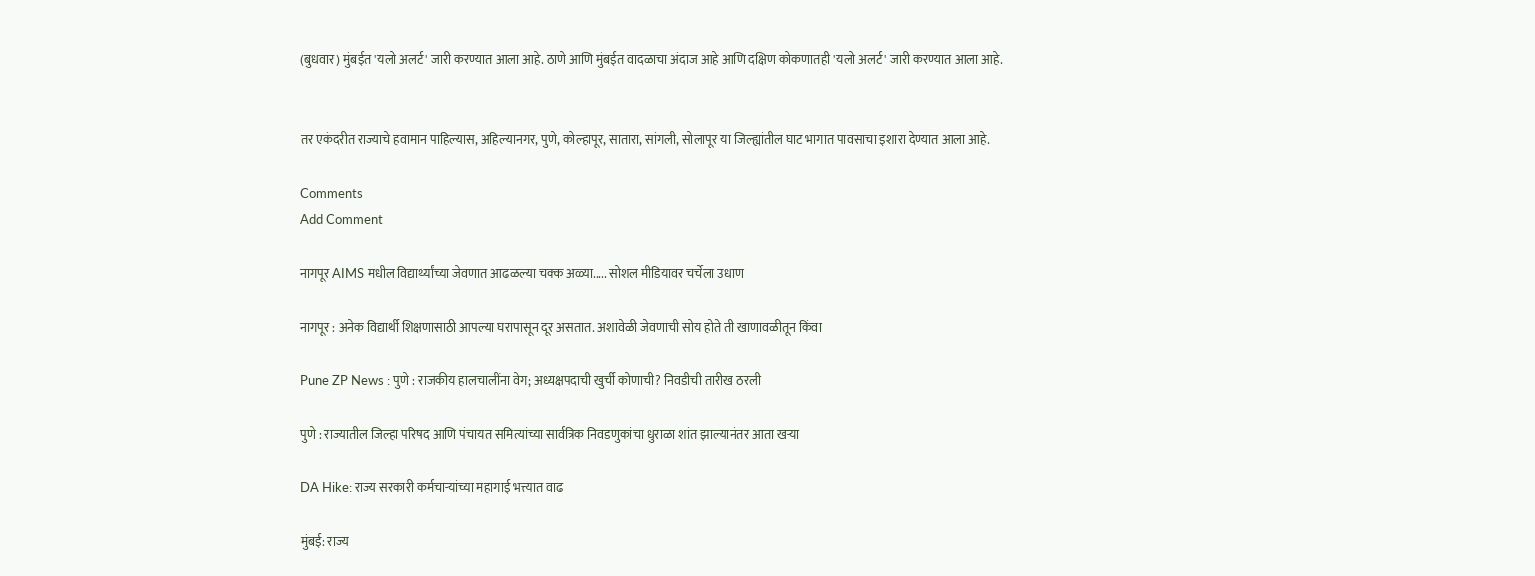(बुधवार) मुंबईत 'यलो अलर्ट' जारी करण्यात आला आहे. ठाणे आणि मुंबईत वादळाचा अंदाज आहे आणि दक्षिण कोकणातही 'यलो अलर्ट' जारी करण्यात आला आहे.


तर एकंदरीत राज्याचे हवामान पाहिल्यास, अहिल्यानगर, पुणे, कोल्हापूर, सातारा, सांगली, सोलापूर या जिल्ह्यांतील घाट भागात पावसाचा इशारा देण्यात आला आहे.

Comments
Add Comment

नागपूर AIMS मधील विद्यार्थ्यांच्या जेवणात आढळल्या चक्क अळ्या..... सोशल मीडियावर चर्चेला उधाण

नागपूर : अनेक विद्यार्थी शिक्षणासाठी आपल्या घरापासून दूर असतात. अशावेळी जेवणाची सोय होते ती खाणावळीतून किंवा

Pune ZP News : पुणे : राजकीय हालचालींना वेग; अध्यक्षपदाची खुर्ची कोणाची? निवडीची तारीख ठरली

पुणे : राज्यातील जिल्हा परिषद आणि पंचायत समित्यांच्या सार्वत्रिक निवडणुकांचा धुराळा शांत झाल्यानंतर आता खऱ्या

DA Hike: राज्य सरकारी कर्मचाऱ्यांच्या महागाई भत्त्यात वाढ

मुंबई: राज्य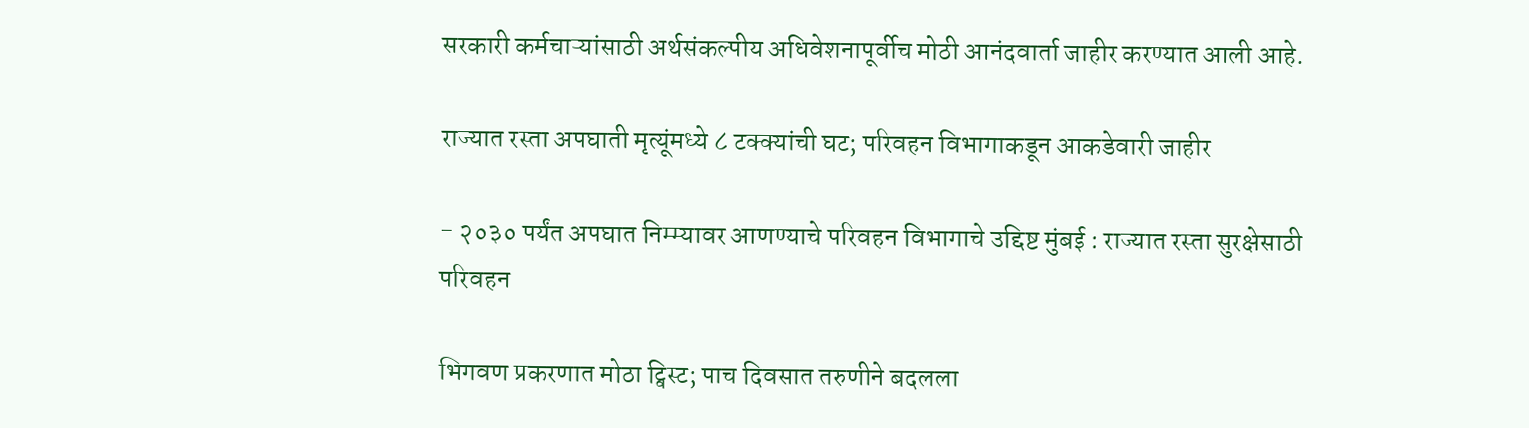सरकारी कर्मचाऱ्यांसाठी अर्थसंकल्पीय अधिवेशनापूर्वीच मोठी आनंदवार्ता जाहीर करण्यात आली आहे.

राज्यात रस्ता अपघाती मृत्यूंमध्ये ८ टक्क्यांची घट; परिवहन विभागाकडून आकडेवारी जाहीर

- २०३० पर्यंत अपघात निम्म्यावर आणण्याचे परिवहन विभागाचे उद्दिष्ट मुंबई : राज्यात रस्ता सुरक्षेसाठी परिवहन

भिगवण प्रकरणात मोठा ट्विस्ट; पाच दिवसात तरुणीने बदलला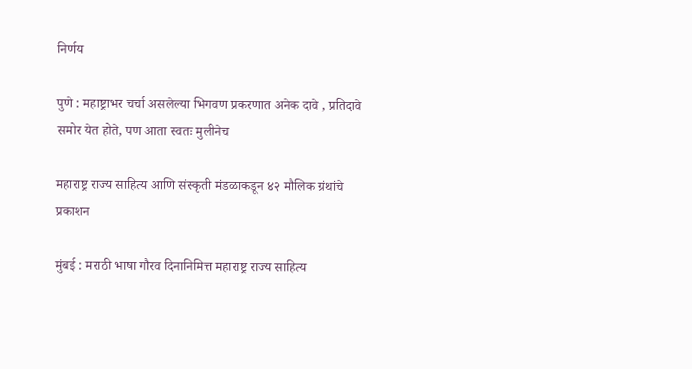निर्णय

पुणे : महाष्ट्राभर चर्चा असलेल्या भिगवण प्रकरणात अनेक दावे , प्रतिदावे समोर येत होते, पण आता स्वतः मुलीनेच

महाराष्ट्र राज्य साहित्य आणि संस्कृती मंडळाकडून ४२ मौलिक ग्रंथांचे प्रकाशन

मुंबई : मराठी भाषा गौरव दिनानिमित्त महाराष्ट्र राज्य साहित्य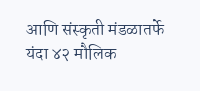आणि संस्कृती मंडळातर्फे यंदा ४२ मौलिक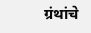ग्रंथांचे